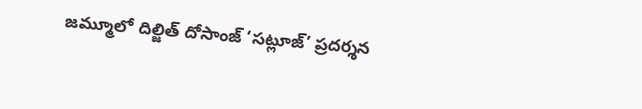జమ్మూలో దిల్జిత్ దోసాంజ్ ‘సట్లూజ్’ ప్రదర్శన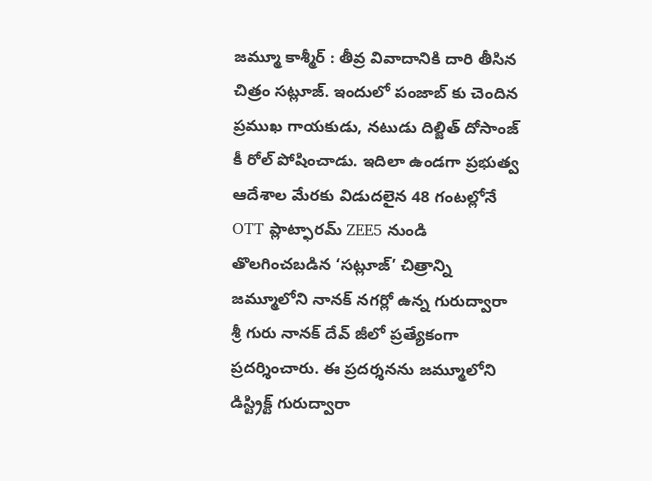జమ్మూ కాశ్మీర్ : తీవ్ర వివాదానికి దారి తీసిన చిత్రం సట్లూజ్. ఇందులో పంజాబ్ కు చెందిన ప్రముఖ గాయకుడు, నటుడు దిల్జిత్ దోసాంజ్ కీ రోల్ పోషించాడు. ఇదిలా ఉండగా ప్రభుత్వ ఆదేశాల మేరకు విడుదలైన 48 గంటల్లోనే OTT ప్లాట్ఫారమ్ ZEE5 నుండి తొలగించబడిన ‘సట్లూజ్’ చిత్రాన్ని జమ్మూలోని నానక్ నగర్లో ఉన్న గురుద్వారా శ్రీ గురు నానక్ దేవ్ జీలో ప్రత్యేకంగా ప్రదర్శించారు. ఈ ప్రదర్శనను జమ్మూలోని డిస్ట్రిక్ట్ గురుద్వారా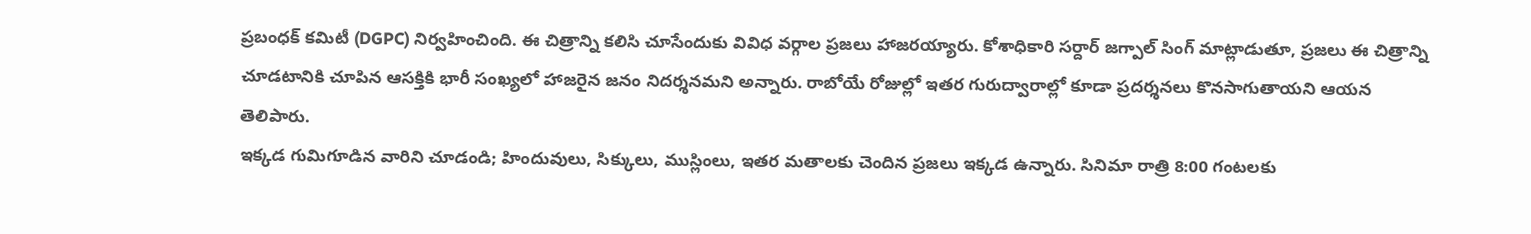ప్రబంధక్ కమిటీ (DGPC) నిర్వహించింది. ఈ చిత్రాన్ని కలిసి చూసేందుకు వివిధ వర్గాల ప్రజలు హాజరయ్యారు. కోశాధికారి సర్దార్ జగ్పాల్ సింగ్ మాట్లాడుతూ, ప్రజలు ఈ చిత్రాన్ని చూడటానికి చూపిన ఆసక్తికి భారీ సంఖ్యలో హాజరైన జనం నిదర్శనమని అన్నారు. రాబోయే రోజుల్లో ఇతర గురుద్వారాల్లో కూడా ప్రదర్శనలు కొనసాగుతాయని ఆయన తెలిపారు.
ఇక్కడ గుమిగూడిన వారిని చూడండి; హిందువులు, సిక్కులు, ముస్లింలు, ఇతర మతాలకు చెందిన ప్రజలు ఇక్కడ ఉన్నారు. సినిమా రాత్రి 8:00 గంటలకు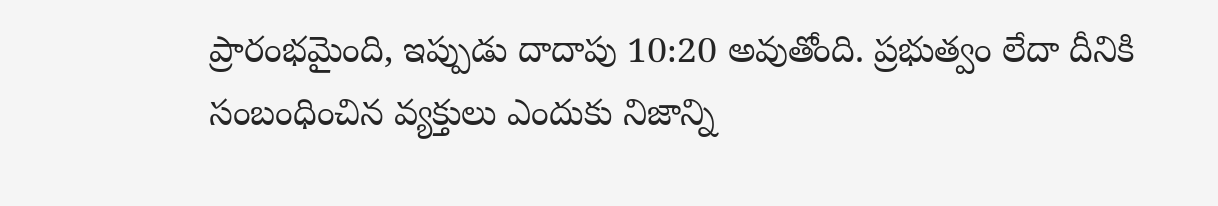ప్రారంభమైంది, ఇప్పుడు దాదాపు 10:20 అవుతోంది. ప్రభుత్వం లేదా దీనికి సంబంధించిన వ్యక్తులు ఎందుకు నిజాన్ని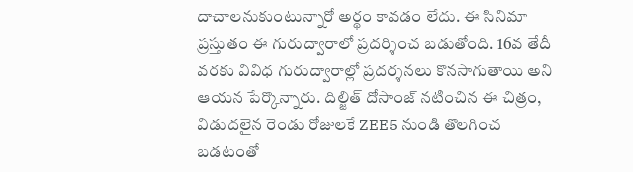దాచాలనుకుంటున్నారో అర్థం కావడం లేదు. ఈ సినిమా ప్రస్తుతం ఈ గురుద్వారాలో ప్రదర్శించ బడుతోంది. 16వ తేదీ వరకు వివిధ గురుద్వారాల్లో ప్రదర్శనలు కొనసాగుతాయి అని ఆయన పేర్కొన్నారు. దిల్జిత్ దోసాంజ్ నటించిన ఈ చిత్రం, విడుదలైన రెండు రోజులకే ZEE5 నుండి తొలగించ బడటంతో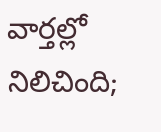వార్తల్లో నిలిచింది;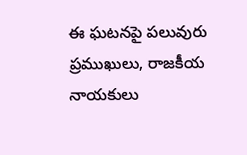ఈ ఘటనపై పలువురు ప్రముఖులు, రాజకీయ నాయకులు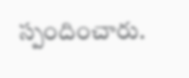స్పందించారు.